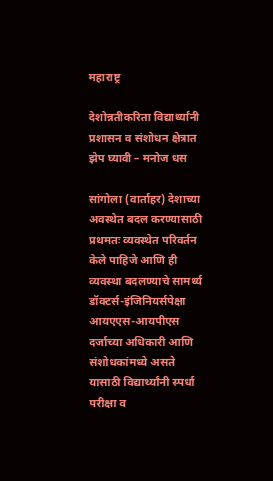महाराष्ट्र

देशोन्नतीकरिता विद्यार्थ्यांनी प्रशासन व संशोधन क्षेत्रात झेप घ्यावी – मनोज धस

सांगोला (वार्ताहर) देशाच्या अवस्थेत बदल करण्यासाठी प्रथमतः व्यवस्थेत परिवर्तन केले पाहिजे आणि ही व्यवस्था बदलण्याचे सामर्थ्य डॉक्टर्स-इंजिनियर्सपेक्षा आयएएस-आयपीएस दर्जाच्या अधिकारी आणि संशोधकांमध्ये असते यासाठी विद्यार्थ्यांनी स्पर्धा परीक्षा व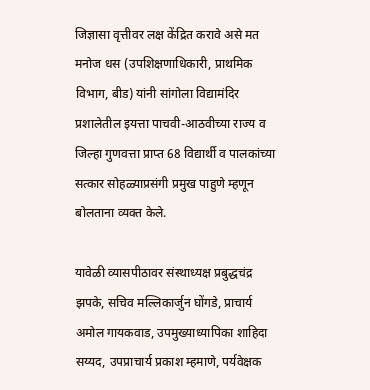जिज्ञासा वृत्तीवर लक्ष केंद्रित करावे असे मत मनोज धस (उपशिक्षणाधिकारी, प्राथमिक विभाग, बीड) यांनी सांगोला विद्यामंदिर प्रशालेतील इयत्ता पाचवी-आठवीच्या राज्य व जिल्हा गुणवत्ता प्राप्त 68 विद्यार्थी व पालकांच्या सत्कार सोहळ्याप्रसंगी प्रमुख पाहुणे म्हणून बोलताना व्यक्त केले.

यावेळी व्यासपीठावर संस्थाध्यक्ष प्रबुद्धचंद्र झपके, सचिव मल्लिकार्जुन घोंगडे, प्राचार्य अमोल गायकवाड, उपमुख्याध्यापिका शाहिदा सय्यद, उपप्राचार्य प्रकाश म्हमाणे, पर्यवेक्षक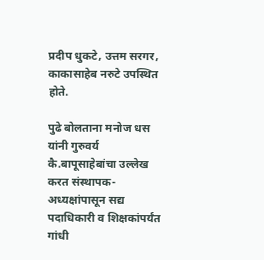प्रदीप धुकटे, उत्तम सरगर, काकासाहेब नरुटे उपस्थित होते.

पुढे बोलताना मनोज धस यांनी गुरुवर्य कै.बापूसाहेबांचा उल्लेख करत संस्थापक-अध्यक्षांपासून सद्य पदाधिकारी व शिक्षकांपर्यंत गांधी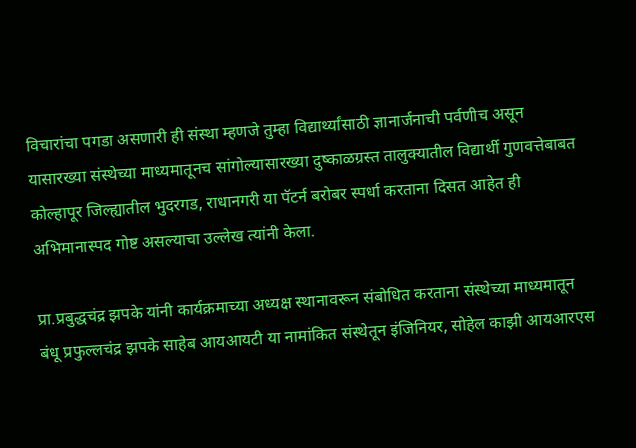विचारांचा पगडा असणारी ही संस्था म्हणजे तुम्हा विद्यार्थ्यांसाठी ज्ञानार्जनाची पर्वणीच असून यासारख्या संस्थेच्या माध्यमातूनच सांगोल्यासारख्या दुष्काळग्रस्त तालुक्यातील विद्यार्थी गुणवत्तेबाबत कोल्हापूर जिल्ह्यातील भुदरगड, राधानगरी या पॅटर्न बरोबर स्पर्धा करताना दिसत आहेत ही अभिमानास्पद गोष्ट असल्याचा उल्लेख त्यांनी केला.

प्रा.प्रबुद्धचंद्र झपके यांनी कार्यक्रमाच्या अध्यक्ष स्थानावरून संबोधित करताना संस्थेच्या माध्यमातून बंधू प्रफुल्लचंद्र झपके साहेब आयआयटी या नामांकित संस्थेतून इंजिनियर, सोहेल काझी आयआरएस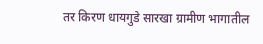तर किरण धायगुडे सारखा ग्रामीण भागातील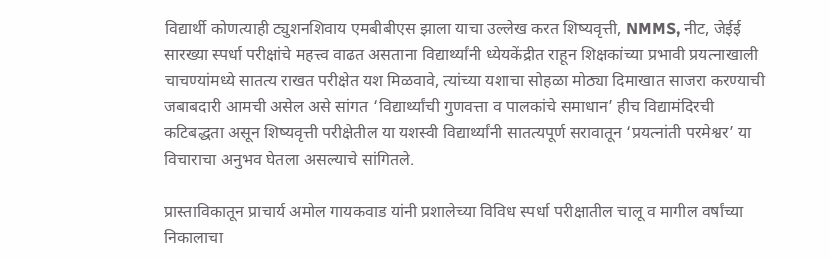विद्यार्थी कोणत्याही ट्युशनशिवाय एमबीबीएस झाला याचा उल्लेख करत शिष्यवृत्ती, NMMS, नीट, जेईई सारख्या स्पर्धा परीक्षांचे महत्त्व वाढत असताना विद्यार्थ्यांनी ध्येयकेंद्रीत राहून शिक्षकांच्या प्रभावी प्रयत्नाखाली चाचण्यांमध्ये सातत्य राखत परीक्षेत यश मिळवावे, त्यांच्या यशाचा सोहळा मोठ्या दिमाखात साजरा करण्याची जबाबदारी आमची असेल असे सांगत ‘विद्यार्थ्यांची गुणवत्ता व पालकांचे समाधान’ हीच विद्यामंदिरची कटिबद्धता असून शिष्यवृत्ती परीक्षेतील या यशस्वी विद्यार्थ्यांनी सातत्यपूर्ण सरावातून ‘प्रयत्नांती परमेश्वर’ या विचाराचा अनुभव घेतला असल्याचे सांगितले.

प्रास्ताविकातून प्राचार्य अमोल गायकवाड यांनी प्रशालेच्या विविध स्पर्धा परीक्षातील चालू व मागील वर्षांच्या निकालाचा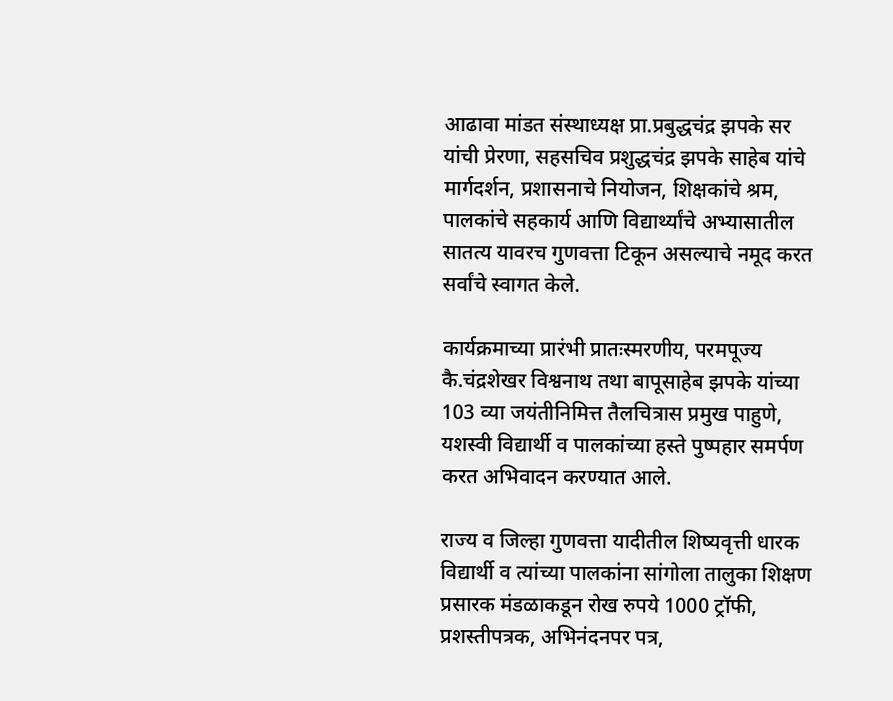आढावा मांडत संस्थाध्यक्ष प्रा.प्रबुद्धचंद्र झपके सर यांची प्रेरणा, सहसचिव प्रशुद्धचंद्र झपके साहेब यांचे मार्गदर्शन, प्रशासनाचे नियोजन, शिक्षकांचे श्रम, पालकांचे सहकार्य आणि विद्यार्थ्यांचे अभ्यासातील सातत्य यावरच गुणवत्ता टिकून असल्याचे नमूद करत सर्वांचे स्वागत केले.

कार्यक्रमाच्या प्रारंभी प्रातःस्मरणीय, परमपूज्य कै.चंद्रशेखर विश्वनाथ तथा बापूसाहेब झपके यांच्या 103 व्या जयंतीनिमित्त तैलचित्रास प्रमुख पाहुणे, यशस्वी विद्यार्थी व पालकांच्या हस्ते पुष्पहार समर्पण करत अभिवादन करण्यात आले.

राज्य व जिल्हा गुणवत्ता यादीतील शिष्यवृत्ती धारक विद्यार्थी व त्यांच्या पालकांना सांगोला तालुका शिक्षण प्रसारक मंडळाकडून रोख रुपये 1000 ट्रॉफी, प्रशस्तीपत्रक, अभिनंदनपर पत्र,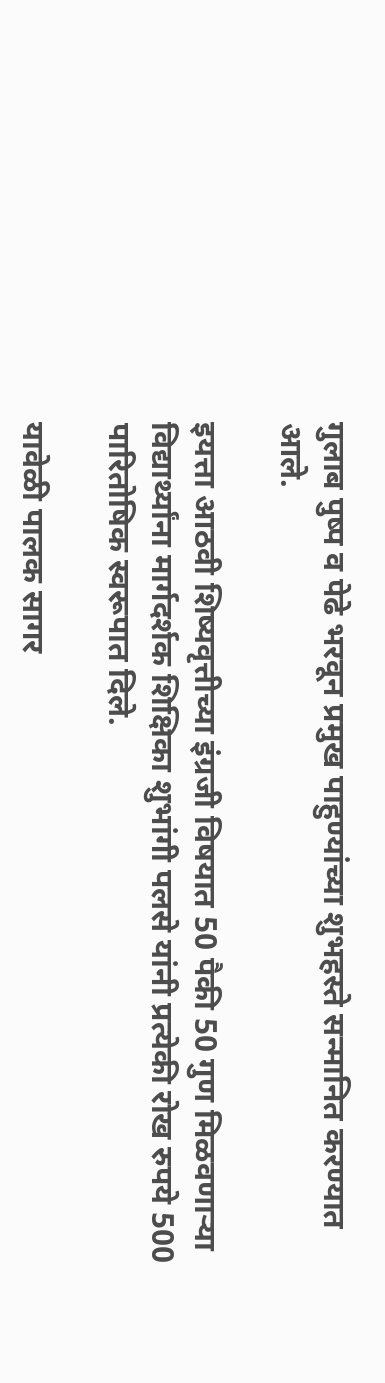गुलाब पुष्प व पेढे भरवून प्रमुख पाहुण्यांच्या शुभहस्ते सन्मानित करण्यात आले.

इयत्ता आठवी शिष्यवृत्तीच्या इंग्रजी विषयात 50 पैकी 50 गुण मिळवणाऱ्या विद्यार्थ्यांना मार्गदर्शक शिक्षिका शुभांगी पलसे यांनी प्रत्येकी रोख रुपये 500 पारितोषिक स्वरूपात दिले.

यावेळी पालक सागर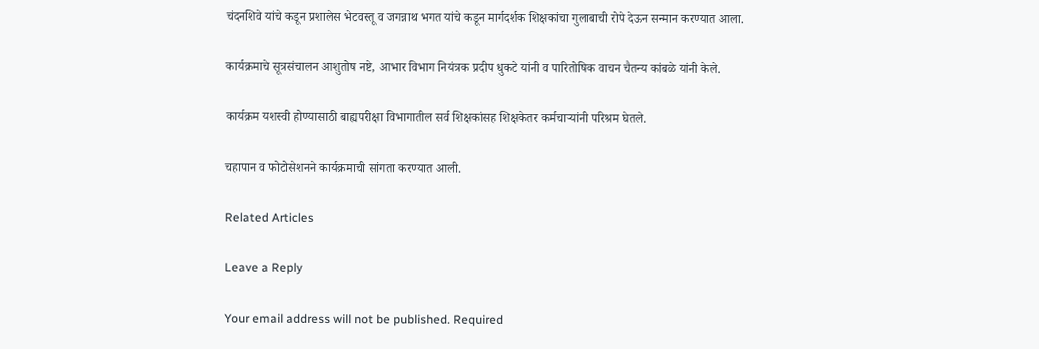चंदनशिवे यांचे कडून प्रशालेस भेटवस्तू व जगन्नाथ भगत यांचे कडून मार्गदर्शक शिक्षकांचा गुलाबाची रोपे देऊन सन्मान करण्यात आला.

कार्यक्रमाचे सूत्रसंचालन आशुतोष नष्टे, आभार विभाग नियंत्रक प्रदीप धुकटे यांनी व पारितोषिक वाचन चैतन्य कांबळे यांनी केले.

कार्यक्रम यशस्वी होण्यासाठी बाह्यपरीक्षा विभागातील सर्व शिक्षकांसह शिक्षकेतर कर्मचाऱ्यांनी परिश्रम घेतले.

चहापान व फोटोसेशनने कार्यक्रमाची सांगता करण्यात आली.

Related Articles

Leave a Reply

Your email address will not be published. Required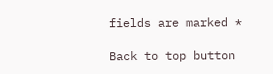fields are marked *

Back to top button